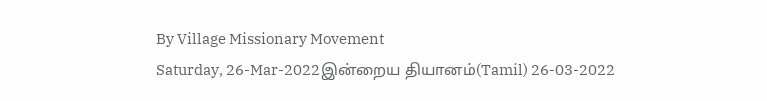By Village Missionary Movement
Saturday, 26-Mar-2022இன்றைய தியானம்(Tamil) 26-03-2022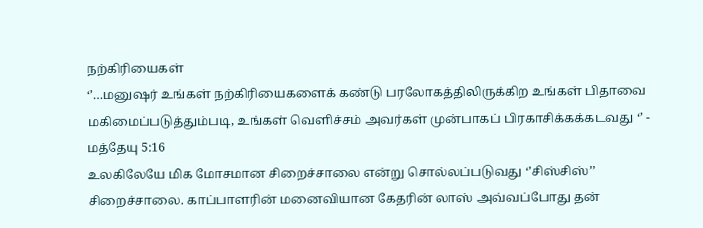நற்கிரியைகள்
‘’…மனுஷர் உங்கள் நற்கிரியைகளைக் கண்டு பரலோகத்திலிருக்கிற உங்கள் பிதாவை மகிமைப்படுத்தும்படி, உங்கள் வெளிச்சம் அவர்கள் முன்பாகப் பிரகாசிக்கக்கடவது ‘’ - மத்தேயு 5:16
உலகிலேயே மிக மோசமான சிறைச்சாலை என்று சொல்லப்படுவது ‘’சிஸ்சிஸ்’’ சிறைச்சாலை. காப்பாளரின் மனைவியான கேதரின் லாஸ் அவ்வப்போது தன்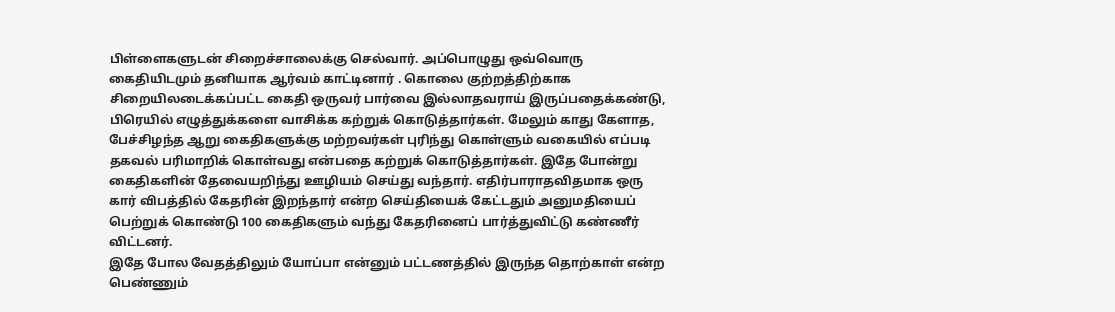பிள்ளைகளுடன் சிறைச்சாலைக்கு செல்வார். அப்பொழுது ஒவ்வொரு கைதியிடமும் தனியாக ஆர்வம் காட்டினார் . கொலை குற்றத்திற்காக சிறையிலடைக்கப்பட்ட கைதி ஒருவர் பார்வை இல்லாதவராய் இருப்பதைக்கண்டு, பிரெயில் எழுத்துக்களை வாசிக்க கற்றுக் கொடுத்தார்கள். மேலும் காது கேளாத, பேச்சிழந்த ஆறு கைதிகளுக்கு மற்றவர்கள் புரிந்து கொள்ளும் வகையில் எப்படி தகவல் பரிமாறிக் கொள்வது என்பதை கற்றுக் கொடுத்தார்கள். இதே போன்று கைதிகளின் தேவையறிந்து ஊழியம் செய்து வந்தார். எதிர்பாராதவிதமாக ஒரு கார் விபத்தில் கேதரின் இறந்தார் என்ற செய்தியைக் கேட்டதும் அனுமதியைப் பெற்றுக் கொண்டு 100 கைதிகளும் வந்து கேதரினைப் பார்த்துவிட்டு கண்ணீர் விட்டனர்.
இதே போல வேதத்திலும் யோப்பா என்னும் பட்டணத்தில் இருந்த தொற்காள் என்ற பெண்ணும்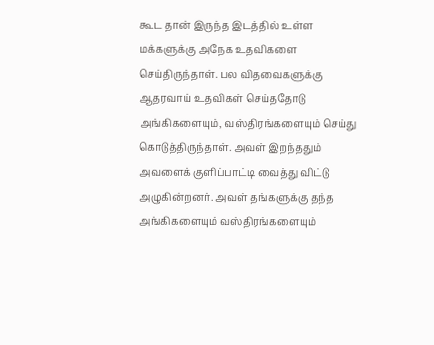கூட தான் இருந்த இடத்தில் உள்ள மக்களுக்கு அநேக உதவிகளை செய்திருந்தாள். பல விதவைகளுக்கு ஆதரவாய் உதவிகள் செய்ததோடு அங்கிகளையும், வஸ்திரங்களையும் செய்து கொடுத்திருந்தாள். அவள் இறந்ததும் அவளைக் குளிப்பாட்டி வைத்து விட்டு அழுகின்றனர். அவள் தங்களுக்கு தந்த அங்கிகளையும் வஸ்திரங்களையும்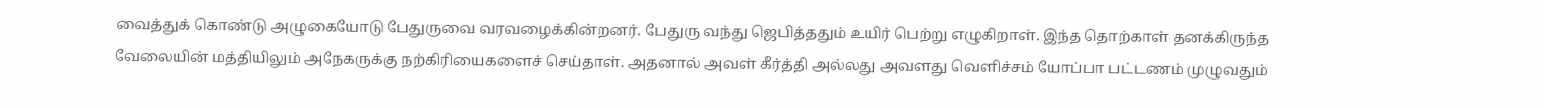வைத்துக் கொண்டு அழுகையோடு பேதுருவை வரவழைக்கின்றனர். பேதுரு வந்து ஜெபித்ததும் உயிர் பெற்று எழுகிறாள். இந்த தொற்காள் தனக்கிருந்த வேலையின் மத்தியிலும் அநேகருக்கு நற்கிரியைகளைச் செய்தாள். அதனால் அவள் கீர்த்தி அல்லது அவளது வெளிச்சம் யோப்பா பட்டணம் முழுவதும்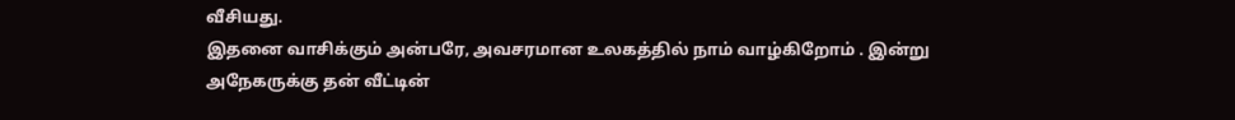வீசியது.
இதனை வாசிக்கும் அன்பரே, அவசரமான உலகத்தில் நாம் வாழ்கிறோம் . இன்று அநேகருக்கு தன் வீட்டின்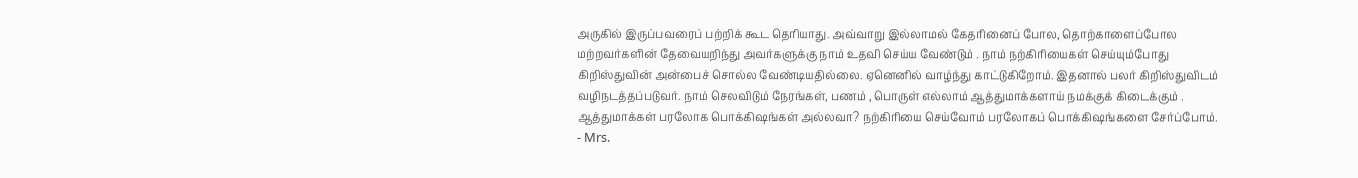அருகில் இருப்பவரைப் பற்றிக் கூட தெரியாது. அவ்வாறு இல்லாமல் கேதரினைப் போல, தொற்காளைப்போல மற்றவர்களின் தேவையறிந்து அவர்களுக்கு நாம் உதவி செய்ய வேண்டும் . நாம் நற்கிரியைகள் செய்யும்போது கிறிஸ்துவின் அன்பைச் சொல்ல வேண்டியதில்லை. ஏனெனில் வாழ்ந்து காட்டுகிறோம். இதனால் பலர் கிறிஸ்துவிடம் வழிநடத்தப்படுவர். நாம் செலவிடும் நேரங்கள், பணம் , பொருள் எல்லாம் ஆத்துமாக்களாய் நமக்குக் கிடைக்கும் . ஆத்துமாக்கள் பரலோக பொக்கிஷங்கள் அல்லவா? நற்கிரியை செய்வோம் பரலோகப் பொக்கிஷங்களை சேர்ப்போம்.
- Mrs.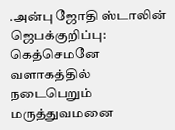.அன்பு ஜோதி ஸ்டாலின்
ஜெபக்குறிப்பு:
கெத்செமனே வளாகத்தில் நடைபெறும் மருத்துவமனை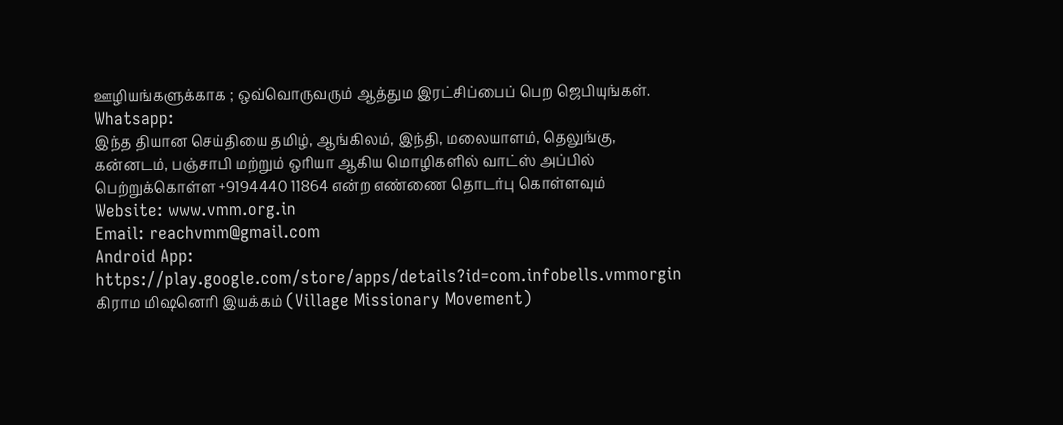ஊழியங்களுக்காக ; ஒவ்வொருவரும் ஆத்தும இரட்சிப்பைப் பெற ஜெபியுங்கள்.
Whatsapp:
இந்த தியான செய்தியை தமிழ், ஆங்கிலம், இந்தி, மலையாளம், தெலுங்கு, கன்னடம், பஞ்சாபி மற்றும் ஒரியா ஆகிய மொழிகளில் வாட்ஸ் அப்பில் பெற்றுக்கொள்ள +9194440 11864 என்ற எண்ணை தொடர்பு கொள்ளவும்
Website: www.vmm.org.in
Email: reachvmm@gmail.com
Android App: https://play.google.com/store/apps/details?id=com.infobells.vmmorgin
கிராம மிஷனெரி இயக்கம் (Village Missionary Movement)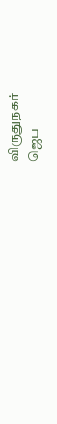விருதுநகர்
ஜெப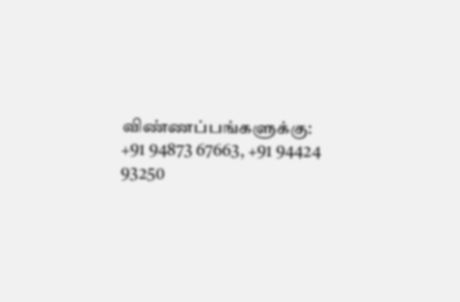விண்ணப்பங்களுக்கு: +91 94873 67663, +91 94424 93250